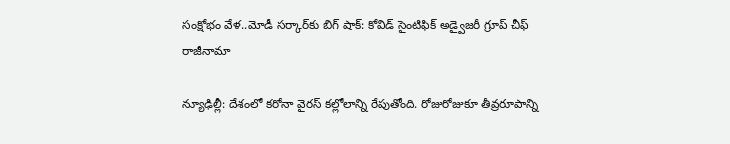సంక్షోభం వేళ..మోడీ సర్కార్‌కు బిగ్ షాక్: కోవిడ్ సైంటిఫిక్ అడ్వైజరీ గ్రూప్ చీఫ్ రాజీనామా

న్యూఢిల్లీ: దేశంలో కరోనా వైరస్ కల్లోలాన్ని రేపుతోంది. రోజురోజుకూ తీవ్రరూపాన్ని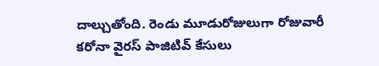దాల్చుతోంది. రెండు మూడురోజులుగా రోజువారీ కరోనా వైరస్ పాజిటివ్ కేసులు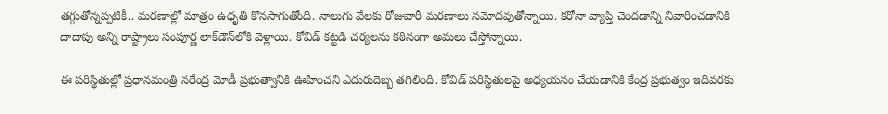తగ్గుతోన్నప్పటికీ.. మరణాల్లో మాత్రం ఉధృతి కొనసాగుతోంది. నాలుగు వేలకు రోజువారీ మరణాలు నమోదవుతోన్నాయి. కరోనా వ్యాప్తి చెందడాన్ని నివారించడానికి దాదాపు అన్ని రాష్ట్రాలు సంపూర్ణ లాక్‌డౌన్‌లోకి వెళ్లాయి. కోవిడ్ కట్టడి చర్యలను కఠినంగా అమలు చేస్తోన్నాయి.

ఈ పరిస్థితుల్లో ప్రధానమంత్రి నరేంద్ర మోడీ ప్రభుత్వానికి ఊహించని ఎదురుదెబ్బ తగిలింది. కోవిడ్ పరిస్థితులపై అధ్యయనం చేయడానికి కేంద్ర ప్రభుత్వం ఇదివరకు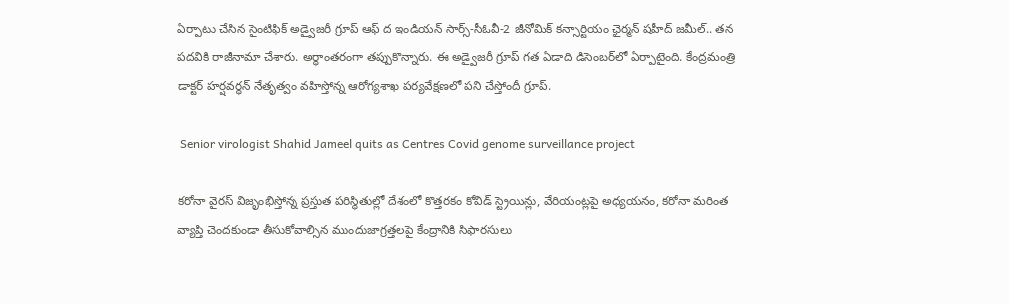ఏర్పాటు చేసిన సైంటిఫిక్ అడ్వైజరీ గ్రూప్ ఆఫ్ ద ఇండియన్ సార్స్-సీఓవీ-2 జీనోమిక్ కన్సార్టియం ఛైర్మన్ షహీద్ జమీల్.. తన పదవికి రాజీనామా చేశారు. అర్ధాంతరంగా తప్పుకొన్నారు. ఈ అడ్వైజరీ గ్రూప్‌ గత ఏడాది డిసెంబర్‌లో ఏర్పాటైంది. కేంద్రమంత్రి డాక్టర్ హర్షవర్ధన్ నేతృత్వం వహిస్తోన్న ఆరోగ్యశాఖ పర్యవేక్షణలో పని చేస్తోందీ గ్రూప్.

 Senior virologist Shahid Jameel quits as Centres Covid genome surveillance project

కరోనా వైరస్ విజృంభిస్తోన్న ప్రస్తుత పరిస్థితుల్లో దేశంలో కొత్తరకం కోవిడ్ స్ట్రెయిన్లు, వేరియంట్లపై అధ్యయనం, కరోనా మరింత వ్యాప్తి చెందకుండా తీసుకోవాల్సిన ముందుజాగ్రత్తలపై కేంద్రానికి సిఫారసులు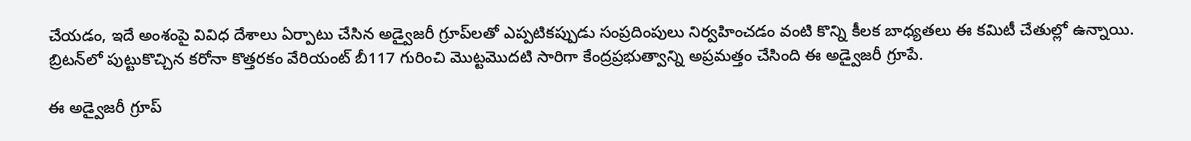చేయడం, ఇదే అంశంపై వివిధ దేశాలు ఏర్పాటు చేసిన అడ్వైజరీ గ్రూప్‌లతో ఎప్పటికప్పుడు సంప్రదింపులు నిర్వహించడం వంటి కొన్ని కీలక బాధ్యతలు ఈ కమిటీ చేతుల్లో ఉన్నాయి. బ్రిటన్‌లో పుట్టుకొచ్చిన కరోనా కొత్తరకం వేరియంట్ బీ117 గురించి మొట్టమొదటి సారిగా కేంద్రప్రభుత్వాన్ని అప్రమత్తం చేసింది ఈ అడ్వైజరీ గ్రూపే.

ఈ అడ్వైజరీ గ్రూప్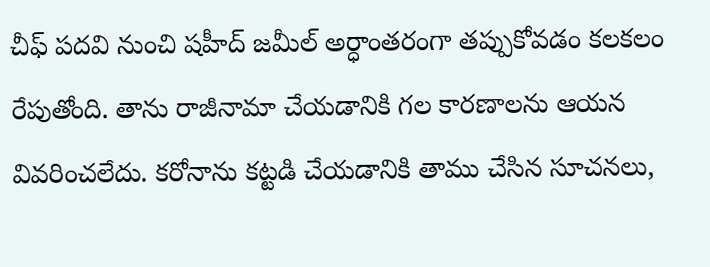చీఫ్ పదవి నుంచి షహీద్ జమీల్ అర్ధాంతరంగా తప్పుకోవడం కలకలం రేపుతోంది. తాను రాజీనామా చేయడానికి గల కారణాలను ఆయన వివరించలేదు. కరోనాను కట్టడి చేయడానికి తాము చేసిన సూచనలు,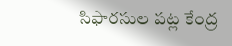సిఫారసుల పట్ల కేంద్ర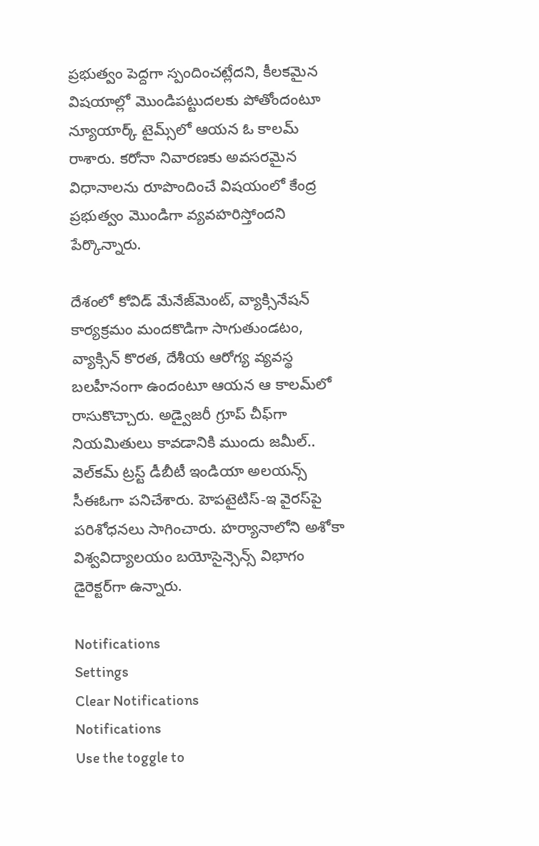ప్రభుత్వం పెద్దగా స్పందించట్లేదని, కీలకమైన విషయాల్లో మొండిపట్టుదలకు పోతోందంటూ న్యూయార్క్ టైమ్స్‌లో ఆయన ఓ కాలమ్‌ రాశారు. కరోనా నివారణకు అవసరమైన విధానాలను రూపొందించే విషయంలో కేంద్ర ప్రభుత్వం మొండిగా వ్యవహరిస్తోందని పేర్కొన్నారు.

దేశంలో కోవిడ్ మేనేజ్‌మెంట్, వ్యాక్సినేషన్ కార్యక్రమం మందకొడిగా సాగుతుండటం, వ్యాక్సిన్ కొరత, దేశీయ ఆరోగ్య వ్యవస్థ బలహీనంగా ఉందంటూ ఆయన ఆ కాలమ్‌లో రాసుకొచ్చారు. అడ్వైజరీ గ్రూప్ చీఫ్‌గా నియమితులు కావడానికి ముందు జమీల్.. వెల్‌కమ్ ట్రస్ట్ డీబీటీ ఇండియా అలయన్స్ సీఈఓగా పనిచేశారు. హెపటైటిస్-ఇ వైరస్‌పై పరిశోధనలు సాగించారు. హర్యానాలోని అశోకా విశ్వవిద్యాలయం బయోసైన్సెన్స్ విభాగం డైరెక్టర్‌గా ఉన్నారు.

Notifications
Settings
Clear Notifications
Notifications
Use the toggle to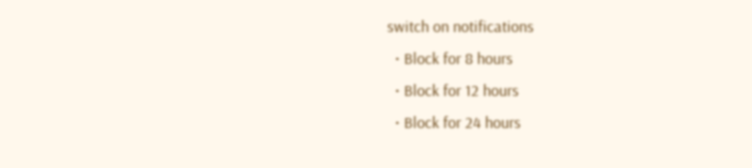switch on notifications
  • Block for 8 hours
  • Block for 12 hours
  • Block for 24 hours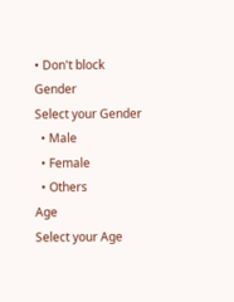• Don't block
Gender
Select your Gender
  • Male
  • Female
  • Others
Age
Select your Age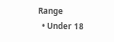Range
  • Under 18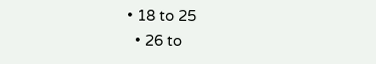• 18 to 25
  • 26 to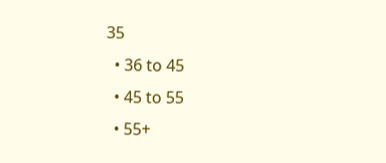35
  • 36 to 45
  • 45 to 55
  • 55+